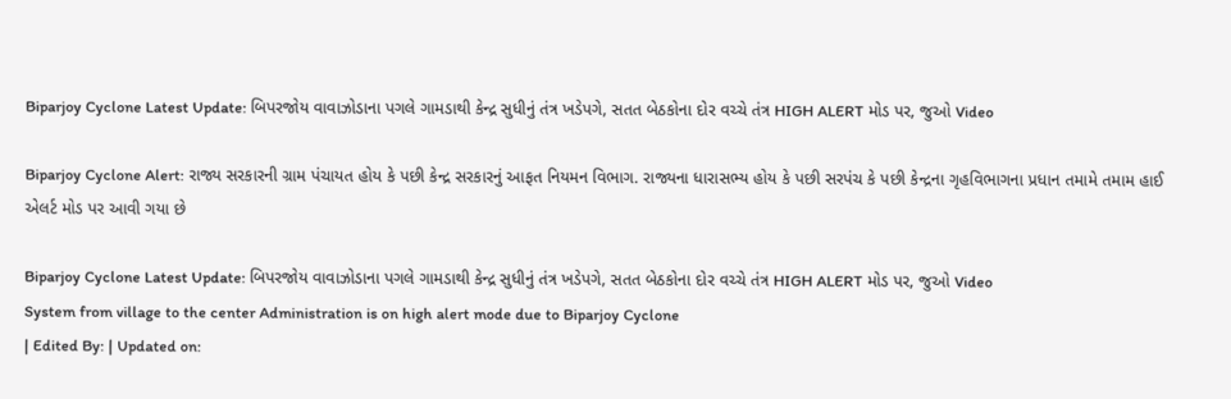Biparjoy Cyclone Latest Update: બિપરજોય વાવાઝોડાના પગલે ગામડાથી કેન્દ્ર સુધીનું તંત્ર ખડેપગે, સતત બેઠકોના દોર વચ્ચે તંત્ર HIGH ALERT મોડ પર, જુઓ Video

Biparjoy Cyclone Alert: રાજ્ય સરકારની ગ્રામ પંચાયત હોય કે પછી કેન્દ્ર સરકારનું આફત નિયમન વિભાગ. રાજ્યના ધારાસભ્ય હોય કે પછી સરપંચ કે પછી કેન્દ્રના ગૃહવિભાગના પ્રધાન તમામે તમામ હાઈ એલર્ટ મોડ પર આવી ગયા છે

Biparjoy Cyclone Latest Update: બિપરજોય વાવાઝોડાના પગલે ગામડાથી કેન્દ્ર સુધીનું તંત્ર ખડેપગે, સતત બેઠકોના દોર વચ્ચે તંત્ર HIGH ALERT મોડ પર, જુઓ Video
System from village to the center Administration is on high alert mode due to Biparjoy Cyclone
| Edited By: | Updated on: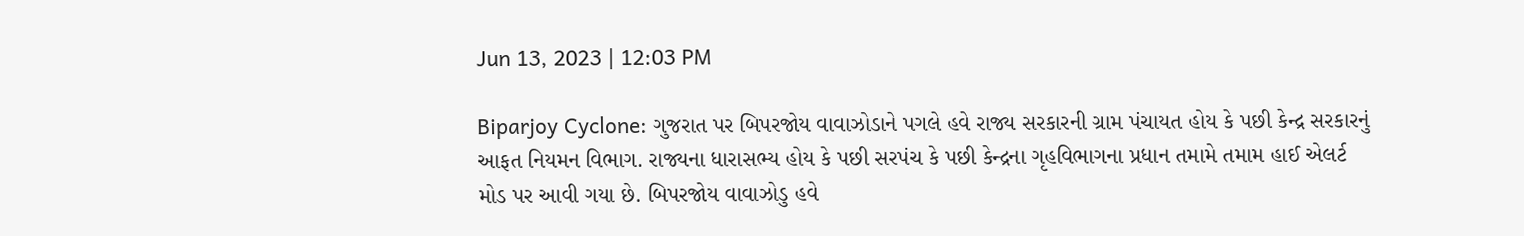Jun 13, 2023 | 12:03 PM

Biparjoy Cyclone: ગુજરાત પર બિપરજોય વાવાઝોડાને પગલે હવે રાજ્ય સરકારની ગ્રામ પંચાયત હોય કે પછી કેન્દ્ર સરકારનું આફત નિયમન વિભાગ. રાજ્યના ધારાસભ્ય હોય કે પછી સરપંચ કે પછી કેન્દ્રના ગૃહવિભાગના પ્રધાન તમામે તમામ હાઈ એલર્ટ મોડ પર આવી ગયા છે. બિપરજોય વાવાઝોડુ હવે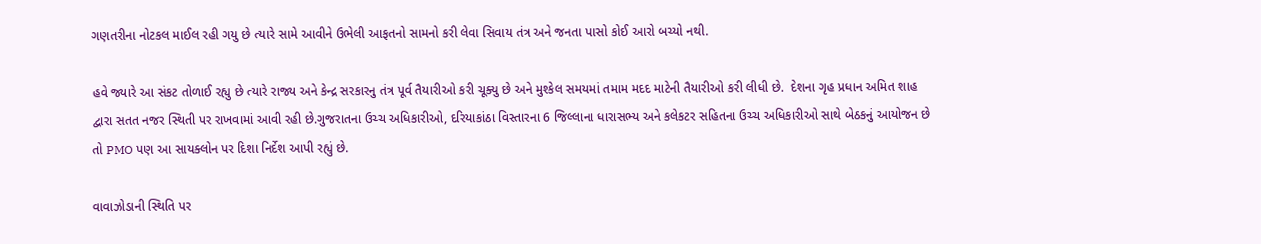ગણતરીના નોટકલ માઈલ રહી ગયુ છે ત્યારે સામે આવીને ઉભેલી આફતનો સામનો કરી લેવા સિવાય તંત્ર અને જનતા પાસો કોઈ આરો બચ્યો નથી.

હવે જ્યારે આ સંકટ તોળાઈ રહ્યુ છે ત્યારે રાજ્ય અને કેન્દ્ર સરકારનુ તંત્ર પૂર્વ તૈયારીઓ કરી ચૂક્યુ છે અને મુશ્કેલ સમયમાં તમામ મદદ માટેની તૈયારીઓ કરી લીધી છે.  દેશના ગૃહ પ્રધાન અમિત શાહ દ્વારા સતત નજર સ્થિતી પર રાખવામાં આવી રહી છે.ગુજરાતના ઉચ્ચ અધિકારીઓ, દરિયાકાંઠા વિસ્તારના 6 જિલ્લાના ધારાસભ્ય અને કલેકટર સહિતના ઉચ્ચ અધિકારીઓ સાથે બેઠકનું આયોજન છે તો PMO પણ આ સાયક્લોન પર દિશા નિર્દેશ આપી રહ્યું છે.

વાવાઝોડાની સ્થિતિ પર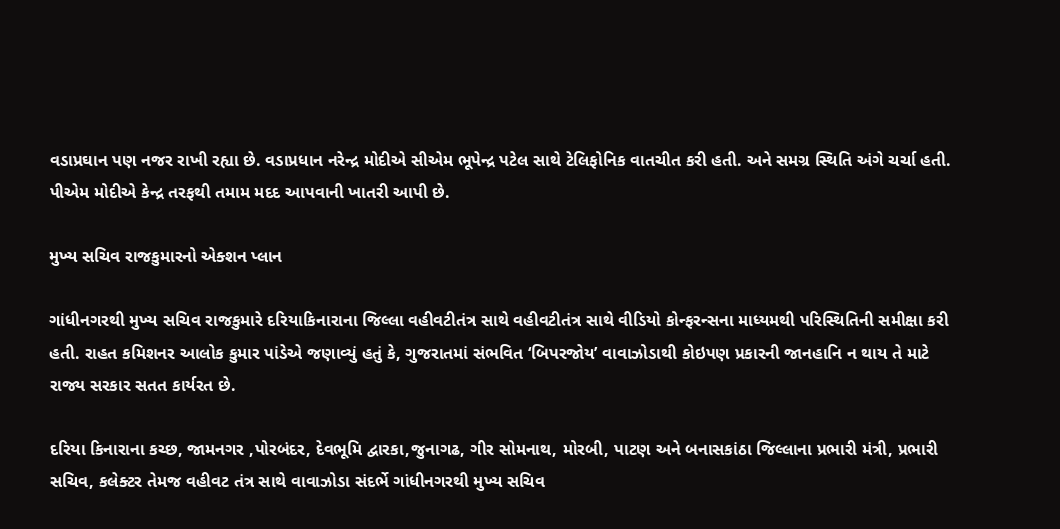વડાપ્રઘાન પણ નજર રાખી રહ્યા છે. વડાપ્રધાન નરેન્દ્ર મોદીએ સીએમ ભૂપેન્દ્ર પટેલ સાથે ટેલિફોનિક વાતચીત કરી હતી. અને સમગ્ર સ્થિતિ અંગે ચર્ચા હતી. પીએમ મોદીએ કેન્દ્ર તરફથી તમામ મદદ આપવાની ખાતરી આપી છે.

મુખ્ય સચિવ રાજકુમારનો એક્શન પ્લાન

ગાંધીનગરથી મુખ્ય સચિવ રાજકુમારે દરિયાકિનારાના જિલ્લા વહીવટીતંત્ર સાથે વહીવટીતંત્ર સાથે વીડિયો કોન્ફરન્સના માધ્યમથી પરિસ્થિતિની સમીક્ષા કરી હતી. રાહત કમિશનર આલોક કુમાર પાંડેએ જણાવ્યું હતું કે, ગુજરાતમાં સંભવિત ‘બિપરજોય’ વાવાઝોડાથી કોઇપણ પ્રકારની જાનહાનિ ન થાય તે માટે રાજ્ય સરકાર સતત કાર્યરત છે.

દરિયા કિનારાના કચ્છ, જામનગર ,પોરબંદર, દેવભૂમિ દ્વારકા,જુનાગઢ, ગીર સોમનાથ, મોરબી, પાટણ અને બનાસકાંઠા જિલ્લાના પ્રભારી મંત્રી, પ્રભારી સચિવ, કલેક્ટર તેમજ વહીવટ તંત્ર સાથે વાવાઝોડા સંદર્ભે ગાંધીનગરથી મુખ્ય સચિવ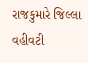રાજકુમારે જિલ્લા વહીવટી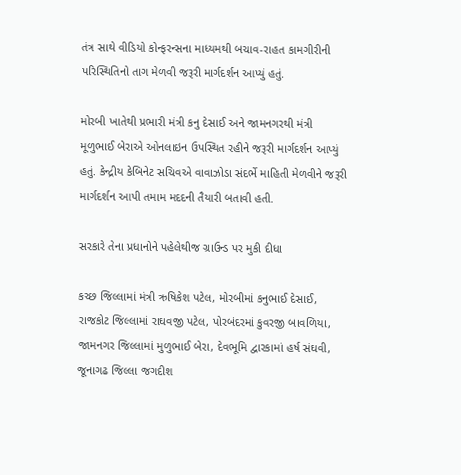તંત્ર સાથે વીડિયો કોન્ફરન્સના માધ્યમથી બચાવ-રાહત કામગીરીની પરિસ્થિતિનો તાગ મેળવી જરૂરી માર્ગદર્શન આપ્યું હતું.

મોરબી ખાતેથી પ્રભારી મંત્રી કનુ દેસાઈ અને જામનગરથી મંત્રી મૂળુભાઈ બેરાએ ઓનલાઇન ઉપસ્થિત રહીને જરૂરી માર્ગદર્શન આપ્યું હતું. કેન્દ્રીય કેબિનેટ સચિવએ વાવાઝોડા સંદર્ભે માહિતી મેળવીને જરૂરી માર્ગદર્શન આપી તમામ મદદની તૈયારી બતાવી હતી.

સરકારે તેના પ્રધાનોને પહેલેથીજ ગ્રાઉન્ડ પર મુકી દીધા

કચ્છ જિલ્લામાં મંત્રી ઋષિકેશ પટેલ, મોરબીમાં કનુભાઈ દેસાઈ, રાજકોટ જિલ્લામાં રાઘવજી પટેલ, પોરબંદરમાં કુવરજી બાવળિયા, જામનગર જિલ્લામાં મુળુભાઈ બેરા, દેવભૂમિ દ્વારકામાં હર્ષ સંઘવી, જૂનાગઢ જિલ્લા જગદીશ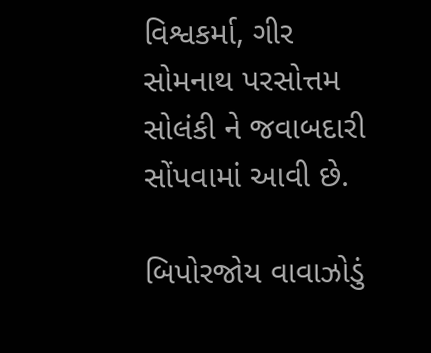વિશ્વકર્મા, ગીર સોમનાથ પરસોત્તમ સોલંકી ને જવાબદારી સોંપવામાં આવી છે.

બિપોરજોય વાવાઝોડું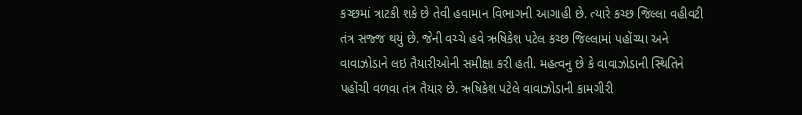કચ્છમાં ત્રાટકી શકે છે તેવી હવામાન વિભાગની આગાહી છે. ત્યારે કચ્છ જિલ્લા વહીવટી તંત્ર સજ્જ થયું છે. જેની વચ્ચે હવે ઋષિકેશ પટેલ કચ્છ જિલ્લામાં પહોંચ્યા અને વાવાઝોડાને લઇ તૈયારીઓની સમીક્ષા કરી હતી. મહત્વનુ છે કે વાવાઝોડાની સ્થિતિને પહોંચી વળવા તંત્ર તૈયાર છે. ઋષિકેશ પટેલે વાવાઝોડાની કામગીરી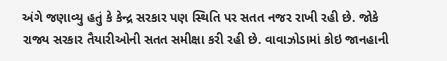અંગે જણાવ્યુ હતું કે કેન્દ્ર સરકાર પણ સ્થિતિ પર સતત નજર રાખી રહી છે. જોકે રાજ્ય સરકાર તૈયારીઓની સતત સમીક્ષા કરી રહી છે. વાવાઝોડામાં કોઇ જાનહાની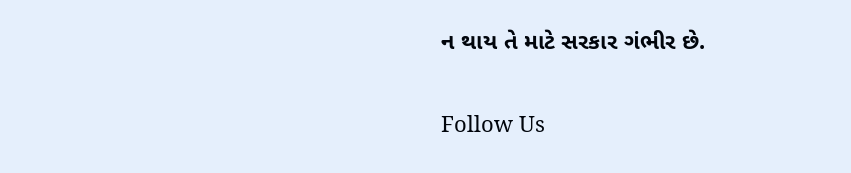ન થાય તે માટે સરકાર ગંભીર છે.

Follow Us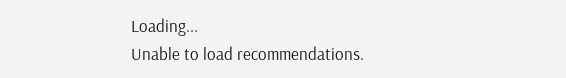Loading...
Unable to load recommendations.